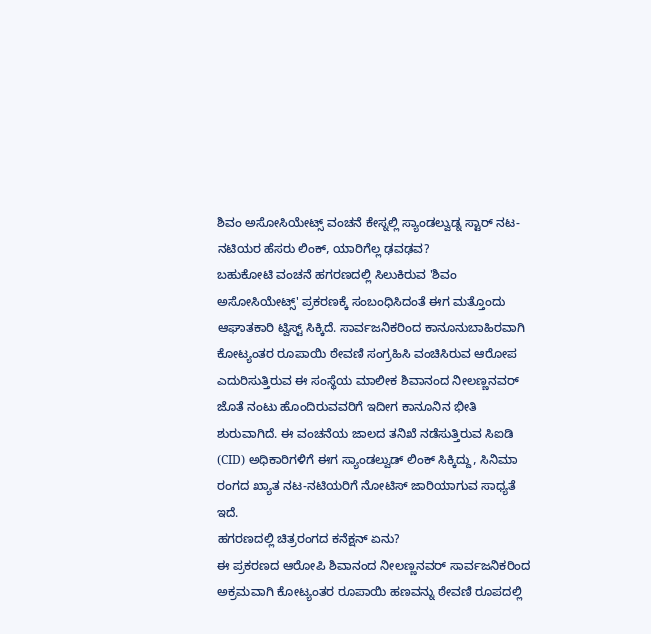ಶಿವಂ ಅಸೋಸಿಯೇಟ್ಸ್ ವಂಚನೆ ಕೇಸ್ನಲ್ಲಿ ಸ್ಯಾಂಡಲ್ವುಡ್ನ ಸ್ಟಾರ್ ನಟ-ನಟಿಯರ ಹೆಸರು ಲಿಂಕ್, ಯಾರಿಗೆಲ್ಲ ಢವಢವ?
ಬಹುಕೋಟಿ ವಂಚನೆ ಹಗರಣದಲ್ಲಿ ಸಿಲುಕಿರುವ 'ಶಿವಂ ಅಸೋಸಿಯೇಟ್ಸ್' ಪ್ರಕರಣಕ್ಕೆ ಸಂಬಂಧಿಸಿದಂತೆ ಈಗ ಮತ್ತೊಂದು ಆಘಾತಕಾರಿ ಟ್ವಿಸ್ಟ್ ಸಿಕ್ಕಿದೆ. ಸಾರ್ವಜನಿಕರಿಂದ ಕಾನೂನುಬಾಹಿರವಾಗಿ ಕೋಟ್ಯಂತರ ರೂಪಾಯಿ ಠೇವಣಿ ಸಂಗ್ರಹಿಸಿ ವಂಚಿಸಿರುವ ಆರೋಪ ಎದುರಿಸುತ್ತಿರುವ ಈ ಸಂಸ್ಥೆಯ ಮಾಲೀಕ ಶಿವಾನಂದ ನೀಲಣ್ಣನವರ್ ಜೊತೆ ನಂಟು ಹೊಂದಿರುವವರಿಗೆ ಇದೀಗ ಕಾನೂನಿನ ಭೀತಿ ಶುರುವಾಗಿದೆ. ಈ ವಂಚನೆಯ ಜಾಲದ ತನಿಖೆ ನಡೆಸುತ್ತಿರುವ ಸಿಐಡಿ (CID) ಅಧಿಕಾರಿಗಳಿಗೆ ಈಗ ಸ್ಯಾಂಡಲ್ವುಡ್ ಲಿಂಕ್ ಸಿಕ್ಕಿದ್ದು, ಸಿನಿಮಾ ರಂಗದ ಖ್ಯಾತ ನಟ-ನಟಿಯರಿಗೆ ನೋಟಿಸ್ ಜಾರಿಯಾಗುವ ಸಾಧ್ಯತೆ ಇದೆ.
ಹಗರಣದಲ್ಲಿ ಚಿತ್ರರಂಗದ ಕನೆಕ್ಷನ್ ಏನು?
ಈ ಪ್ರಕರಣದ ಆರೋಪಿ ಶಿವಾನಂದ ನೀಲಣ್ಣನವರ್ ಸಾರ್ವಜನಿಕರಿಂದ ಅಕ್ರಮವಾಗಿ ಕೋಟ್ಯಂತರ ರೂಪಾಯಿ ಹಣವನ್ನು ಠೇವಣಿ ರೂಪದಲ್ಲಿ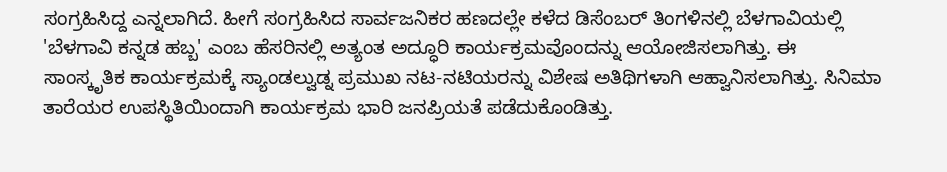ಸಂಗ್ರಹಿಸಿದ್ದ ಎನ್ನಲಾಗಿದೆ. ಹೀಗೆ ಸಂಗ್ರಹಿಸಿದ ಸಾರ್ವಜನಿಕರ ಹಣದಲ್ಲೇ ಕಳೆದ ಡಿಸೆಂಬರ್ ತಿಂಗಳಿನಲ್ಲಿ ಬೆಳಗಾವಿಯಲ್ಲಿ 'ಬೆಳಗಾವಿ ಕನ್ನಡ ಹಬ್ಬ' ಎಂಬ ಹೆಸರಿನಲ್ಲಿ ಅತ್ಯಂತ ಅದ್ಧೂರಿ ಕಾರ್ಯಕ್ರಮವೊಂದನ್ನು ಆಯೋಜಿಸಲಾಗಿತ್ತು. ಈ ಸಾಂಸ್ಕೃತಿಕ ಕಾರ್ಯಕ್ರಮಕ್ಕೆ ಸ್ಯಾಂಡಲ್ವುಡ್ನ ಪ್ರಮುಖ ನಟ-ನಟಿಯರನ್ನು ವಿಶೇಷ ಅತಿಥಿಗಳಾಗಿ ಆಹ್ವಾನಿಸಲಾಗಿತ್ತು. ಸಿನಿಮಾ ತಾರೆಯರ ಉಪಸ್ಥಿತಿಯಿಂದಾಗಿ ಕಾರ್ಯಕ್ರಮ ಭಾರಿ ಜನಪ್ರಿಯತೆ ಪಡೆದುಕೊಂಡಿತ್ತು.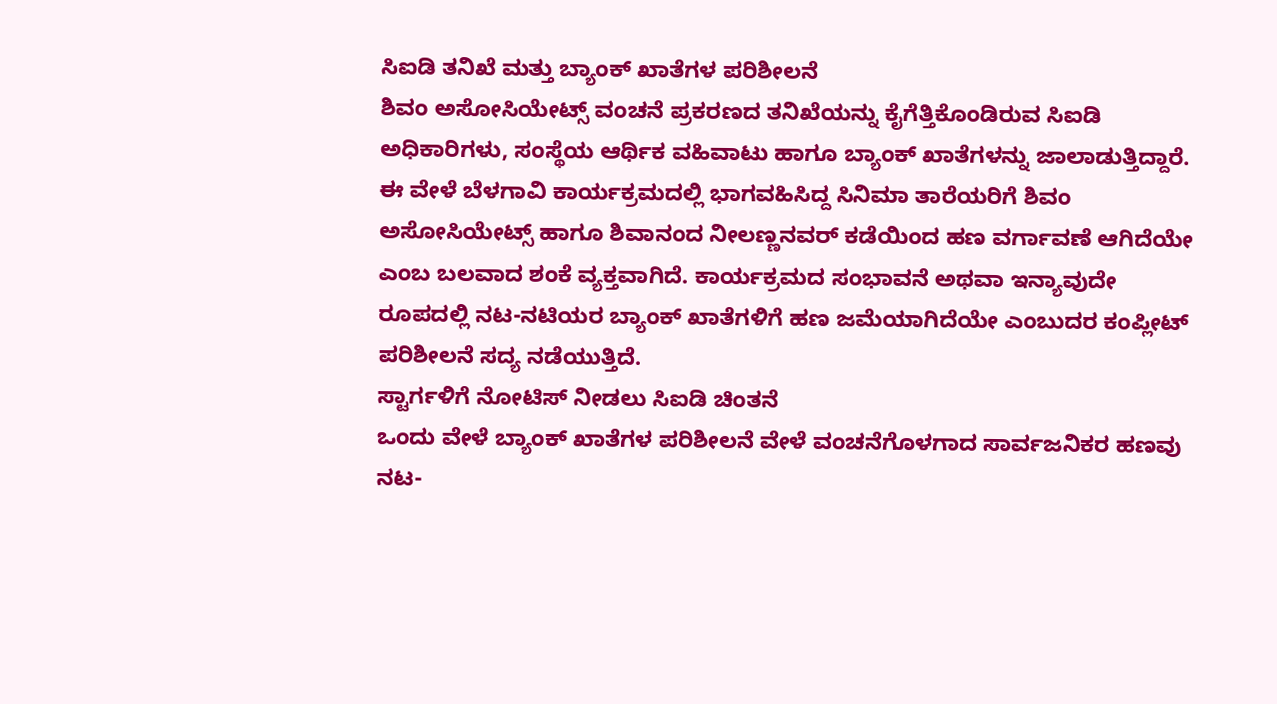ಸಿಐಡಿ ತನಿಖೆ ಮತ್ತು ಬ್ಯಾಂಕ್ ಖಾತೆಗಳ ಪರಿಶೀಲನೆ
ಶಿವಂ ಅಸೋಸಿಯೇಟ್ಸ್ ವಂಚನೆ ಪ್ರಕರಣದ ತನಿಖೆಯನ್ನು ಕೈಗೆತ್ತಿಕೊಂಡಿರುವ ಸಿಐಡಿ ಅಧಿಕಾರಿಗಳು, ಸಂಸ್ಥೆಯ ಆರ್ಥಿಕ ವಹಿವಾಟು ಹಾಗೂ ಬ್ಯಾಂಕ್ ಖಾತೆಗಳನ್ನು ಜಾಲಾಡುತ್ತಿದ್ದಾರೆ. ಈ ವೇಳೆ ಬೆಳಗಾವಿ ಕಾರ್ಯಕ್ರಮದಲ್ಲಿ ಭಾಗವಹಿಸಿದ್ದ ಸಿನಿಮಾ ತಾರೆಯರಿಗೆ ಶಿವಂ ಅಸೋಸಿಯೇಟ್ಸ್ ಹಾಗೂ ಶಿವಾನಂದ ನೀಲಣ್ಣನವರ್ ಕಡೆಯಿಂದ ಹಣ ವರ್ಗಾವಣೆ ಆಗಿದೆಯೇ ಎಂಬ ಬಲವಾದ ಶಂಕೆ ವ್ಯಕ್ತವಾಗಿದೆ. ಕಾರ್ಯಕ್ರಮದ ಸಂಭಾವನೆ ಅಥವಾ ಇನ್ಯಾವುದೇ ರೂಪದಲ್ಲಿ ನಟ-ನಟಿಯರ ಬ್ಯಾಂಕ್ ಖಾತೆಗಳಿಗೆ ಹಣ ಜಮೆಯಾಗಿದೆಯೇ ಎಂಬುದರ ಕಂಪ್ಲೀಟ್ ಪರಿಶೀಲನೆ ಸದ್ಯ ನಡೆಯುತ್ತಿದೆ.
ಸ್ಟಾರ್ಗಳಿಗೆ ನೋಟಿಸ್ ನೀಡಲು ಸಿಐಡಿ ಚಿಂತನೆ
ಒಂದು ವೇಳೆ ಬ್ಯಾಂಕ್ ಖಾತೆಗಳ ಪರಿಶೀಲನೆ ವೇಳೆ ವಂಚನೆಗೊಳಗಾದ ಸಾರ್ವಜನಿಕರ ಹಣವು ನಟ-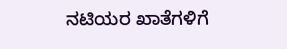ನಟಿಯರ ಖಾತೆಗಳಿಗೆ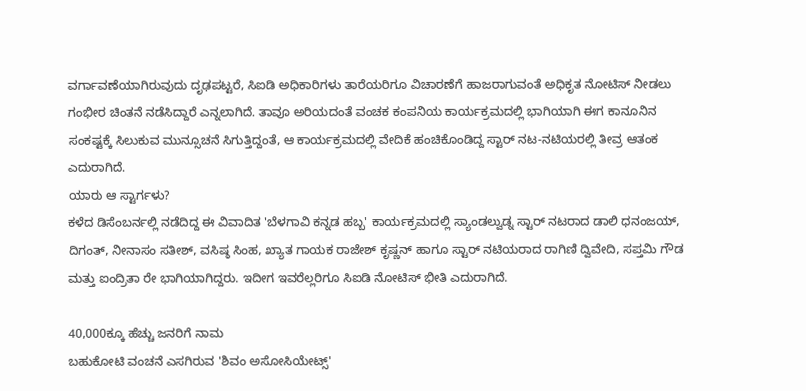ವರ್ಗಾವಣೆಯಾಗಿರುವುದು ದೃಢಪಟ್ಟರೆ, ಸಿಐಡಿ ಅಧಿಕಾರಿಗಳು ತಾರೆಯರಿಗೂ ವಿಚಾರಣೆಗೆ ಹಾಜರಾಗುವಂತೆ ಅಧಿಕೃತ ನೋಟಿಸ್ ನೀಡಲು ಗಂಭೀರ ಚಿಂತನೆ ನಡೆಸಿದ್ದಾರೆ ಎನ್ನಲಾಗಿದೆ. ತಾವೂ ಅರಿಯದಂತೆ ವಂಚಕ ಕಂಪನಿಯ ಕಾರ್ಯಕ್ರಮದಲ್ಲಿ ಭಾಗಿಯಾಗಿ ಈಗ ಕಾನೂನಿನ ಸಂಕಷ್ಟಕ್ಕೆ ಸಿಲುಕುವ ಮುನ್ಸೂಚನೆ ಸಿಗುತ್ತಿದ್ದಂತೆ, ಆ ಕಾರ್ಯಕ್ರಮದಲ್ಲಿ ವೇದಿಕೆ ಹಂಚಿಕೊಂಡಿದ್ದ ಸ್ಟಾರ್ ನಟ-ನಟಿಯರಲ್ಲಿ ತೀವ್ರ ಆತಂಕ ಎದುರಾಗಿದೆ.
ಯಾರು ಆ ಸ್ಟಾರ್ಗಳು?
ಕಳೆದ ಡಿಸೆಂಬರ್ನಲ್ಲಿ ನಡೆದಿದ್ದ ಈ ವಿವಾದಿತ 'ಬೆಳಗಾವಿ ಕನ್ನಡ ಹಬ್ಬ' ಕಾರ್ಯಕ್ರಮದಲ್ಲಿ ಸ್ಯಾಂಡಲ್ವುಡ್ನ ಸ್ಟಾರ್ ನಟರಾದ ಡಾಲಿ ಧನಂಜಯ್, ದಿಗಂತ್, ನೀನಾಸಂ ಸತೀಶ್, ವಸಿಷ್ಠ ಸಿಂಹ, ಖ್ಯಾತ ಗಾಯಕ ರಾಜೇಶ್ ಕೃಷ್ಣನ್ ಹಾಗೂ ಸ್ಟಾರ್ ನಟಿಯರಾದ ರಾಗಿಣಿ ದ್ವಿವೇದಿ, ಸಪ್ತಮಿ ಗೌಡ ಮತ್ತು ಐಂದ್ರಿತಾ ರೇ ಭಾಗಿಯಾಗಿದ್ದರು. ಇದೀಗ ಇವರೆಲ್ಲರಿಗೂ ಸಿಐಡಿ ನೋಟಿಸ್ ಭೀತಿ ಎದುರಾಗಿದೆ.

40,000ಕ್ಕೂ ಹೆಚ್ಚು ಜನರಿಗೆ ನಾಮ
ಬಹುಕೋಟಿ ವಂಚನೆ ಎಸಗಿರುವ 'ಶಿವಂ ಅಸೋಸಿಯೇಟ್ಸ್'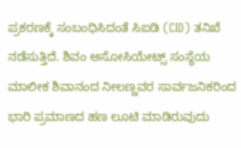ಪ್ರಕರಣಕ್ಕೆ ಸಂಬಂಧಿಸಿದಂತೆ ಸಿಐಡಿ (CID) ತನಿಖೆ ನಡೆಸುತ್ತಿದೆ. ಶಿವಂ ಅಸೋಸಿಯೇಟ್ಸ್ ಸಂಸ್ಥೆಯ ಮಾಲೀಕ ಶಿವಾನಂದ ನೀಲಣ್ಣವರ ಸಾರ್ವಜನಿಕರಿಂದ ಭಾರಿ ಪ್ರಮಾಣದ ಹಣ ಲೂಟಿ ಮಾಡಿರುವುದು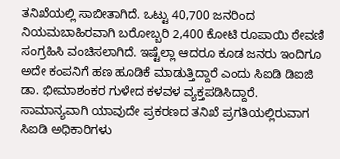ತನಿಖೆಯಲ್ಲಿ ಸಾಬೀತಾಗಿದೆ. ಒಟ್ಟು 40,700 ಜನರಿಂದ ನಿಯಮಬಾಹಿರವಾಗಿ ಬರೋಬ್ಬರಿ 2,400 ಕೋಟಿ ರೂಪಾಯಿ ಠೇವಣಿ ಸಂಗ್ರಹಿಸಿ ವಂಚಿಸಲಾಗಿದೆ. ಇಷ್ಟೆಲ್ಲಾ ಆದರೂ ಕೂಡ ಜನರು ಇಂದಿಗೂ ಅದೇ ಕಂಪನಿಗೆ ಹಣ ಹೂಡಿಕೆ ಮಾಡುತ್ತಿದ್ದಾರೆ ಎಂದು ಸಿಐಡಿ ಡಿಐಜಿ ಡಾ. ಭೀಮಾಶಂಕರ ಗುಳೇದ ಕಳವಳ ವ್ಯಕ್ತಪಡಿಸಿದ್ದಾರೆ.
ಸಾಮಾನ್ಯವಾಗಿ ಯಾವುದೇ ಪ್ರಕರಣದ ತನಿಖೆ ಪ್ರಗತಿಯಲ್ಲಿರುವಾಗ ಸಿಐಡಿ ಅಧಿಕಾರಿಗಳು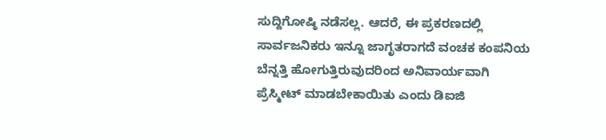ಸುದ್ದಿಗೋಷ್ಠಿ ನಡೆಸಲ್ಲ. ಆದರೆ, ಈ ಪ್ರಕರಣದಲ್ಲಿ ಸಾರ್ವಜನಿಕರು ಇನ್ನೂ ಜಾಗೃತರಾಗದೆ ವಂಚಕ ಕಂಪನಿಯ ಬೆನ್ನತ್ತಿ ಹೋಗುತ್ತಿರುವುದರಿಂದ ಅನಿವಾರ್ಯವಾಗಿ ಪ್ರೆಸ್ಮೀಟ್ ಮಾಡಬೇಕಾಯಿತು ಎಂದು ಡಿಐಜಿ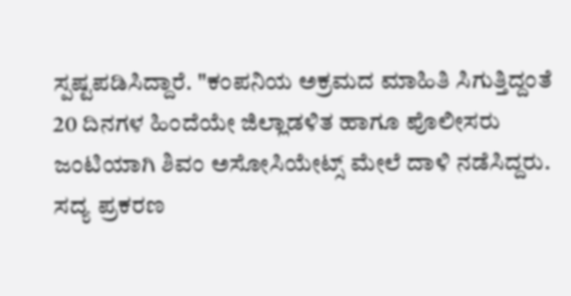ಸ್ಪಷ್ಟಪಡಿಸಿದ್ದಾರೆ. "ಕಂಪನಿಯ ಅಕ್ರಮದ ಮಾಹಿತಿ ಸಿಗುತ್ತಿದ್ದಂತೆ 20 ದಿನಗಳ ಹಿಂದೆಯೇ ಜಿಲ್ಲಾಡಳಿತ ಹಾಗೂ ಪೊಲೀಸರು ಜಂಟಿಯಾಗಿ ಶಿವಂ ಅಸೋಸಿಯೇಟ್ಸ್ ಮೇಲೆ ದಾಳಿ ನಡೆಸಿದ್ದರು. ಸದ್ಯ ಪ್ರಕರಣ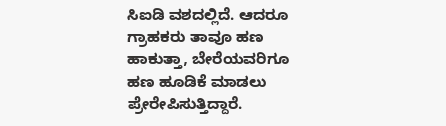ಸಿಐಡಿ ವಶದಲ್ಲಿದೆ. ಆದರೂ ಗ್ರಾಹಕರು ತಾವೂ ಹಣ ಹಾಕುತ್ತಾ, ಬೇರೆಯವರಿಗೂ ಹಣ ಹೂಡಿಕೆ ಮಾಡಲು ಪ್ರೇರೇಪಿಸುತ್ತಿದ್ದಾರೆ.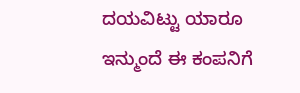ದಯವಿಟ್ಟು ಯಾರೂ ಇನ್ಮುಂದೆ ಈ ಕಂಪನಿಗೆ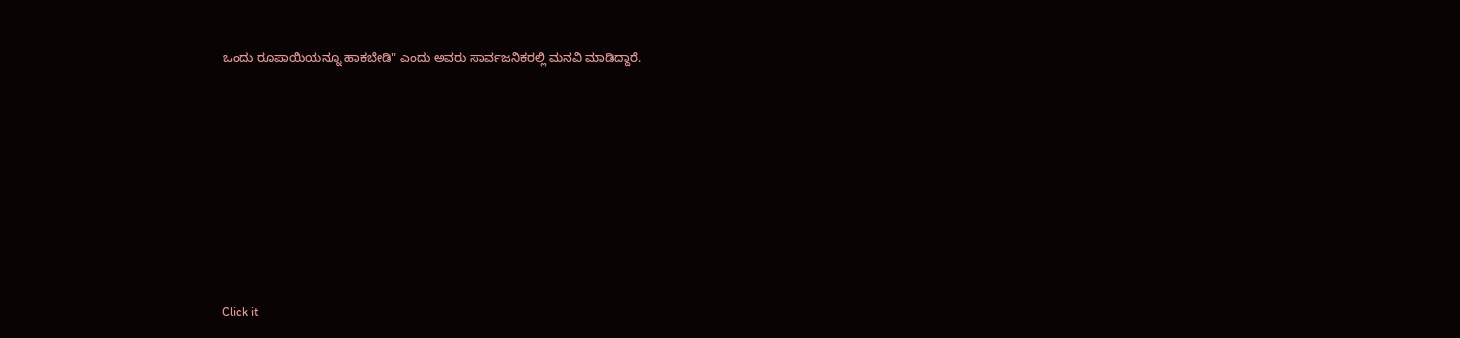ಒಂದು ರೂಪಾಯಿಯನ್ನೂ ಹಾಕಬೇಡಿ" ಎಂದು ಅವರು ಸಾರ್ವಜನಿಕರಲ್ಲಿ ಮನವಿ ಮಾಡಿದ್ದಾರೆ.













Click it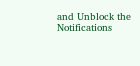and Unblock the Notifications